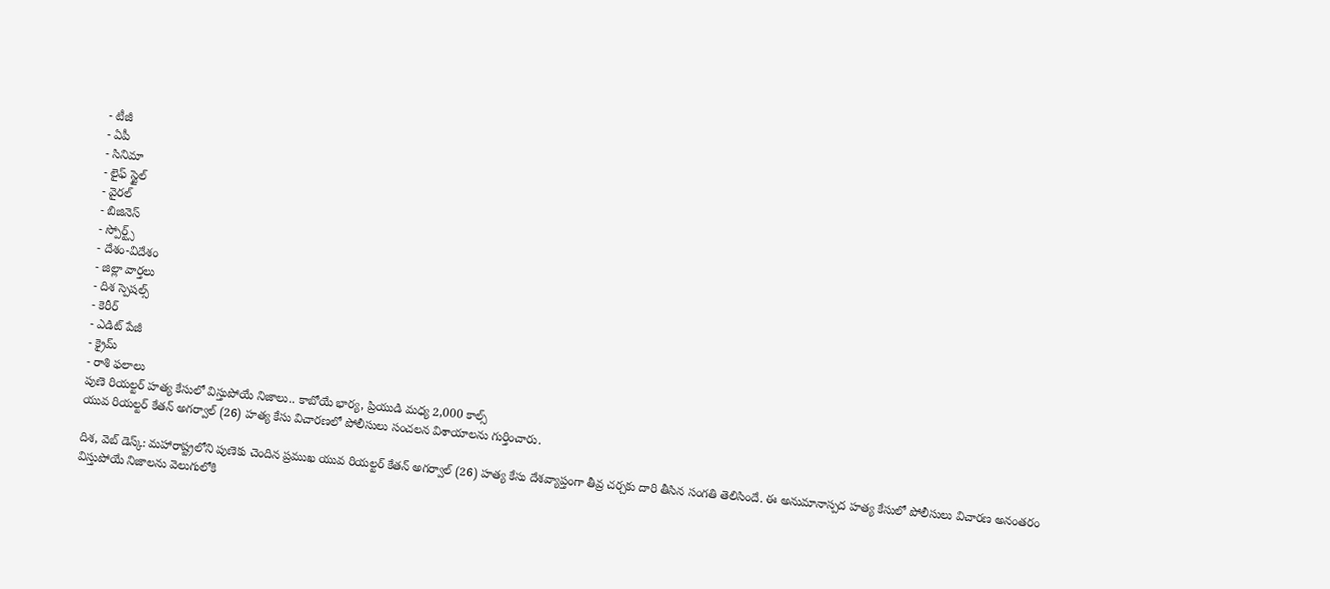- టీజీ
- ఏపీ
- సినిమా
- లైఫ్ స్టైల్
- వైరల్
- బిజినెస్
- స్పోర్ట్స్
- దేశం-విదేశం
- జిల్లా వార్తలు
- దిశ స్పెషల్స్
- కెరీర్
- ఎడిట్ పేజీ
- క్రైమ్
- రాశి ఫలాలు
పుణె రియల్టర్ హత్య కేసులో విస్తుపోయే నిజాలు.. కాబోయే భార్య, ప్రియుడి మధ్య 2,000 కాల్స్
యువ రియల్టర్ కేతన్ అగర్వాల్ (26) హత్య కేసు విచారణలో పోలీసులు సంచలన విశాయాలను గుర్తించారు.

దిశ, వెబ్ డెస్క్: మహారాష్ట్రలోని పుణెకు చెందిన ప్రముఖ యువ రియల్టర్ కేతన్ అగర్వాల్ (26) హత్య కేసు దేశవ్యాప్తంగా తీవ్ర చర్చకు దారి తీసిన సంగతి తెలిసిందే. ఈ అనుమానాస్పద హత్య కేసులో పోలీసులు విచారణ అనంతరం విస్తుపోయే నిజాలను వెలుగులోకి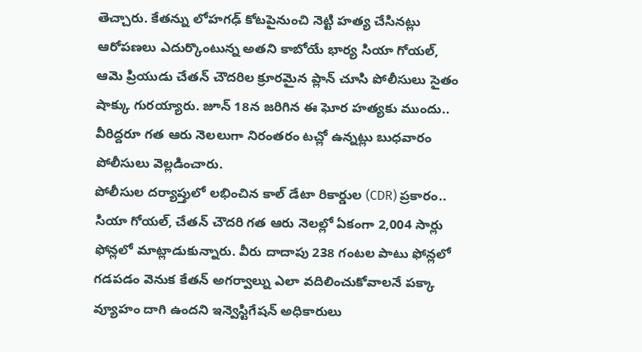తెచ్చారు. కేతన్ను లోహగఢ్ కోటపైనుంచి నెట్టి హత్య చేసినట్లు ఆరోపణలు ఎదుర్కొంటున్న అతని కాబోయే భార్య సియా గోయల్, ఆమె ప్రియుడు చేతన్ చౌదరిల క్రూరమైన ప్లాన్ చూసి పోలీసులు సైతం షాక్కు గురయ్యారు. జూన్ 18న జరిగిన ఈ ఘోర హత్యకు ముందు.. వీరిద్దరూ గత ఆరు నెలలుగా నిరంతరం టచ్లో ఉన్నట్లు బుధవారం పోలీసులు వెల్లడించారు.
పోలీసుల దర్యాప్తులో లభించిన కాల్ డేటా రికార్డుల (CDR) ప్రకారం.. సియా గోయల్, చేతన్ చౌదరి గత ఆరు నెలల్లో ఏకంగా 2,004 సార్లు ఫోన్లలో మాట్లాడుకున్నారు. వీరు దాదాపు 238 గంటల పాటు ఫోన్లలో గడపడం వెనుక కేతన్ అగర్వాల్ను ఎలా వదిలించుకోవాలనే పక్కా వ్యూహం దాగి ఉందని ఇన్వెస్టిగేషన్ అధికారులు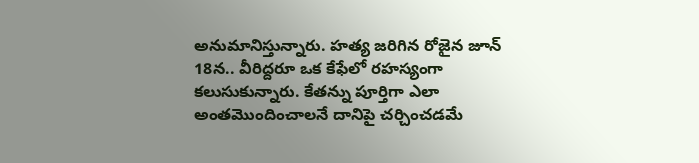అనుమానిస్తున్నారు. హత్య జరిగిన రోజైన జూన్ 18న.. వీరిద్దరూ ఒక కేఫేలో రహస్యంగా కలుసుకున్నారు. కేతన్ను పూర్తిగా ఎలా అంతమొందించాలనే దానిపై చర్చించడమే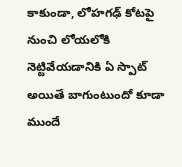కాకుండా, లోహగఢ్ కోటపై నుంచి లోయలోకి నెట్టివేయడానికి ఏ స్పాట్ అయితే బాగుంటుందో కూడా ముందే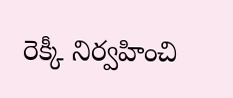రెక్కీ నిర్వహించి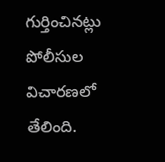గుర్తించినట్లు పోలీసుల విచారణలో తేలింది.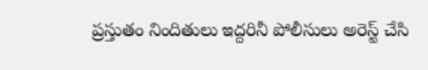ప్రస్తుతం నిందితులు ఇద్దరినీ పోలీసులు అరెస్ట్ చేసి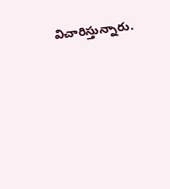విచారిస్తున్నారు.